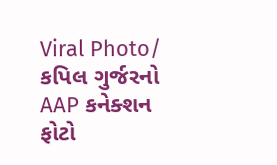Viral Photo/ કપિલ ગુર્જરનો AAP કનેક્શન ફોટો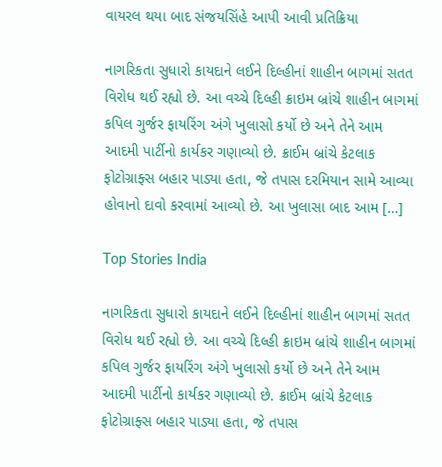વાયરલ થયા બાદ સંજયસિંહે આપી આવી પ્રતિક્રિયા

નાગરિકતા સુધારો કાયદાને લઈને દિલ્હીનાં શાહીન બાગમાં સતત વિરોધ થઈ રહ્યો છે. આ વચ્ચે દિલ્હી ક્રાઇમ બ્રાંચે શાહીન બાગમાં કપિલ ગુર્જર ફાયરિંગ અંગે ખુલાસો કર્યો છે અને તેને આમ આદમી પાર્ટીનો કાર્યકર ગણાવ્યો છે. ક્રાઈમ બ્રાંચે કેટલાક ફોટોગ્રાફ્સ બહાર પાડ્યા હતા, જે તપાસ દરમિયાન સામે આવ્યા હોવાનો દાવો કરવામાં આવ્યો છે. આ ખુલાસા બાદ આમ […]

Top Stories India

નાગરિકતા સુધારો કાયદાને લઈને દિલ્હીનાં શાહીન બાગમાં સતત વિરોધ થઈ રહ્યો છે. આ વચ્ચે દિલ્હી ક્રાઇમ બ્રાંચે શાહીન બાગમાં કપિલ ગુર્જર ફાયરિંગ અંગે ખુલાસો કર્યો છે અને તેને આમ આદમી પાર્ટીનો કાર્યકર ગણાવ્યો છે. ક્રાઈમ બ્રાંચે કેટલાક ફોટોગ્રાફ્સ બહાર પાડ્યા હતા, જે તપાસ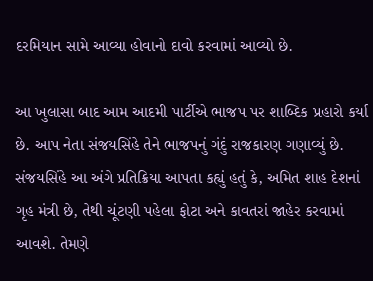દરમિયાન સામે આવ્યા હોવાનો દાવો કરવામાં આવ્યો છે.

આ ખુલાસા બાદ આમ આદમી પાર્ટીએ ભાજપ પર શાબ્દિક પ્રહારો કર્યા છે. આપ નેતા સંજયસિંહે તેને ભાજપનું ગંદું રાજકારણ ગણાવ્યું છે. સંજયસિંહે આ અંગે પ્રતિક્રિયા આપતા કહ્યું હતું કે, અમિત શાહ દેશનાં ગૃહ મંત્રી છે, તેથી ચૂંટણી પહેલા ફોટા અને કાવતરાં જાહેર કરવામાં આવશે. તેમણે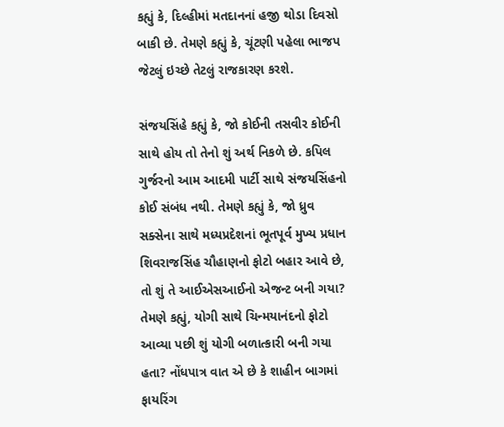કહ્યું કે, દિલ્હીમાં મતદાનનાં હજી થોડા દિવસો બાકી છે. તેમણે કહ્યું કે, ચૂંટણી પહેલા ભાજપ જેટલું ઇચ્છે તેટલું રાજકારણ કરશે.

સંજયસિંહે કહ્યું કે, જો કોઈની તસવીર કોઈની સાથે હોય તો તેનો શું અર્થ નિકળે છે. કપિલ ગુર્જરનો આમ આદમી પાર્ટી સાથે સંજયસિંહનો કોઈ સંબંધ નથી. તેમણે કહ્યું કે, જો ધ્રુવ સક્સેના સાથે મધ્યપ્રદેશનાં ભૂતપૂર્વ મુખ્ય પ્રધાન શિવરાજસિંહ ચૌહાણનો ફોટો બહાર આવે છે, તો શું તે આઈએસઆઈનો એજન્ટ બની ગયા? તેમણે કહ્યું, યોગી સાથે ચિન્મયાનંદનો ફોટો આવ્યા પછી શું યોગી બળાત્કારી બની ગયા હતા? નોંધપાત્ર વાત એ છે કે શાહીન બાગમાં ફાયરિંગ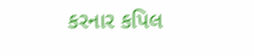કરનાર કપિલ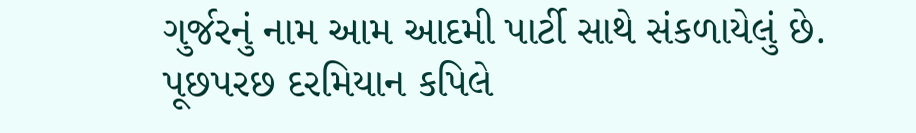ગુર્જરનું નામ આમ આદમી પાર્ટી સાથે સંકળાયેલું છે. પૂછપરછ દરમિયાન કપિલે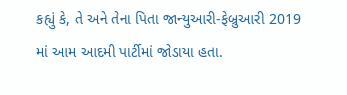કહ્યું કે, તે અને તેના પિતા જાન્યુઆરી-ફેબ્રુઆરી 2019 માં આમ આદમી પાર્ટીમાં જોડાયા હતા.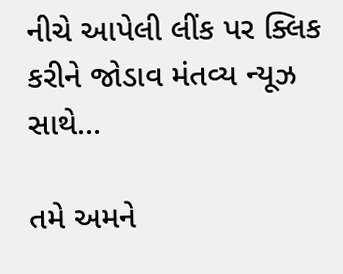નીચે આપેલી લીંક પર ક્લિક કરીને જોડાવ મંતવ્ય ન્યૂઝ સાથે…

તમે અમને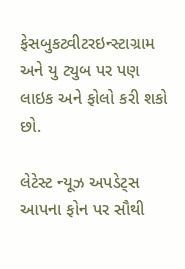ફેસબુકટ્વીટરઇન્સ્ટાગ્રામ અને યુ ટ્યુબ પર પણ લાઇક અને ફોલો કરી શકો છો.

લેટેસ્ટ ન્યૂઝ અપડેટ્સ આપના ફોન પર સૌથી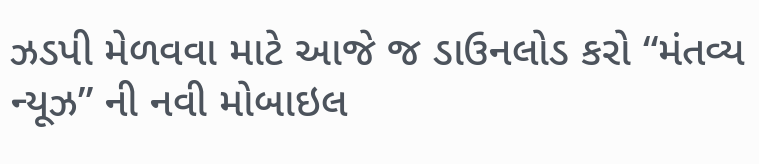ઝડપી મેળવવા માટે આજે જ ડાઉનલોડ કરો “મંતવ્ય ન્યૂઝ” ની નવી મોબાઇલ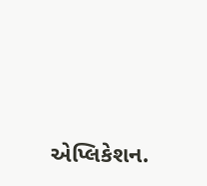એપ્લિકેશન.